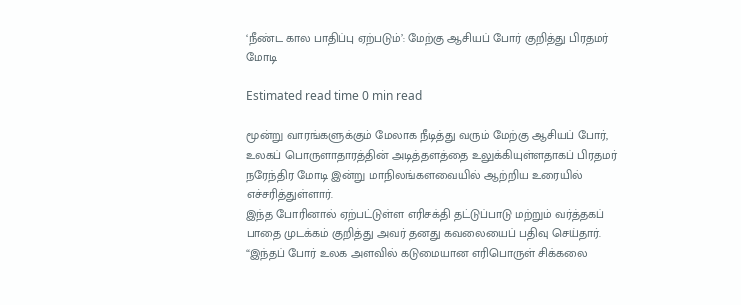‘நீண்ட கால பாதிப்பு ஏற்படும்’: மேற்கு ஆசியப் போர் குறித்து பிரதமர் மோடி

Estimated read time 0 min read

மூன்று வாரங்களுக்கும் மேலாக நீடித்து வரும் மேற்கு ஆசியப் போர், உலகப் பொருளாதாரத்தின் அடித்தளத்தை உலுக்கியுள்ளதாகப் பிரதமர் நரேந்திர மோடி இன்று மாநிலங்களவையில் ஆற்றிய உரையில் எச்சரித்துள்ளார்.
இந்த போரினால் ஏற்பட்டுள்ள எரிசக்தி தட்டுப்பாடு மற்றும் வர்த்தகப் பாதை முடக்கம் குறித்து அவர் தனது கவலையைப் பதிவு செய்தார்.
“இந்தப் போர் உலக அளவில் கடுமையான எரிபொருள் சிக்கலை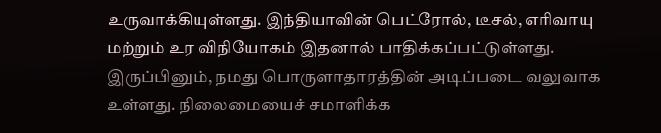உருவாக்கியுள்ளது. இந்தியாவின் பெட்ரோல், டீசல், எரிவாயு மற்றும் உர விநியோகம் இதனால் பாதிக்கப்பட்டுள்ளது. இருப்பினும், நமது பொருளாதாரத்தின் அடிப்படை வலுவாக உள்ளது. நிலைமையைச் சமாளிக்க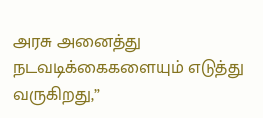அரசு அனைத்து நடவடிக்கைகளையும் எடுத்து வருகிறது,”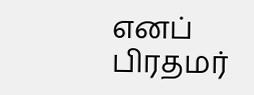எனப் பிரதமர்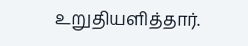உறுதியளித்தார்.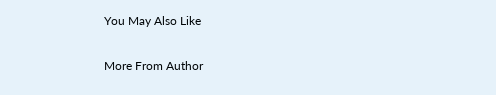You May Also Like

More From Author